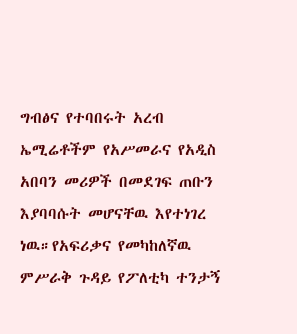ግብፅና የተባበሩት አረብ ኤሚሬቶችም የአሥመራና የአዲስ አበባን መሪዎች በመደገፍ ጠቡን እያባባሱት መሆናቸዉ እየተነገረ ነዉ።የአፍሪቃና የመካከለኛዉ ምሥራቅ ጉዳይ የፖለቲካ ተንታኝ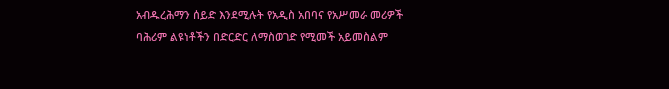አብዱረሕማን ሰይድ እንደሚሉት የአዲስ አበባና የአሥመራ መሪዎች ባሕሪም ልዩነቶችን በድርድር ለማስወገድ የሚመች አይመስልም